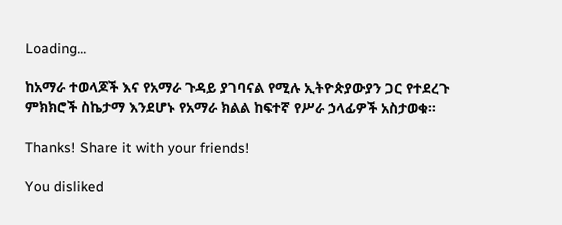Loading...

ከአማራ ተወላጆች እና የአማራ ጉዳይ ያገባናል የሚሉ ኢትዮጵያውያን ጋር የተደረጉ ምክክሮች ስኬታማ እንደሆኑ የአማራ ክልል ከፍተኛ የሥራ ኃላፊዎች አስታወቁ፡፡

Thanks! Share it with your friends!

You disliked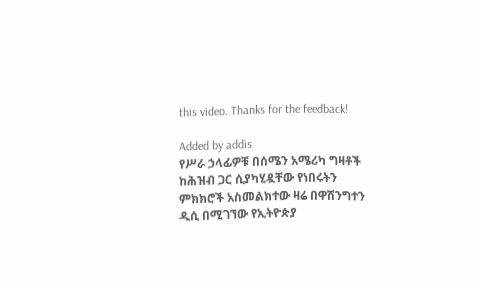this video. Thanks for the feedback!

Added by addis
የሥራ ኃላፊዎቹ በሰሜን አሜሪካ ግዛቶች ከሕዝብ ጋር ሲያካሂዷቸው የነበሩትን ምክክሮች አስመልክተው ዛሬ በዋሽንግተን ዲሲ በሚገኘው የኢትዮጵያ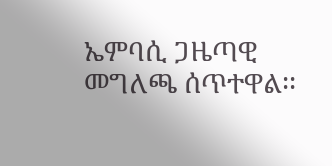ኤምባሲ ጋዜጣዊ መግለጫ ሰጥተዋል፡፡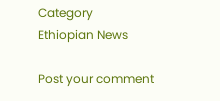Category
Ethiopian News

Post your comment